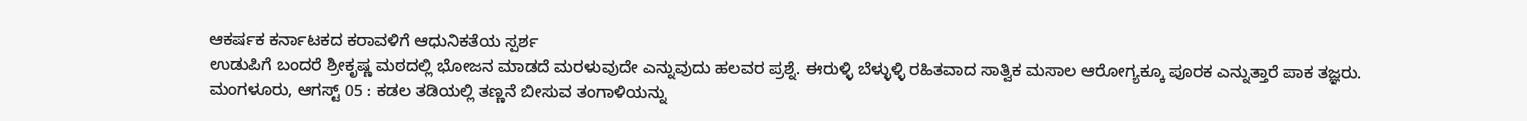ಆಕರ್ಷಕ ಕರ್ನಾಟಕದ ಕರಾವಳಿಗೆ ಆಧುನಿಕತೆಯ ಸ್ಪರ್ಶ
ಉಡುಪಿಗೆ ಬಂದರೆ ಶ್ರೀಕೃಷ್ಣ ಮಠದಲ್ಲಿ ಭೋಜನ ಮಾಡದೆ ಮರಳುವುದೇ ಎನ್ನುವುದು ಹಲವರ ಪ್ರಶ್ನೆ. ಈರುಳ್ಳಿ ಬೆಳ್ಳುಳ್ಳಿ ರಹಿತವಾದ ಸಾತ್ವಿಕ ಮಸಾಲ ಆರೋಗ್ಯಕ್ಕೂ ಪೂರಕ ಎನ್ನುತ್ತಾರೆ ಪಾಕ ತಜ್ಞರು.
ಮಂಗಳೂರು, ಆಗಸ್ಟ್ 05 : ಕಡಲ ತಡಿಯಲ್ಲಿ ತಣ್ಣನೆ ಬೀಸುವ ತಂಗಾಳಿಯನ್ನು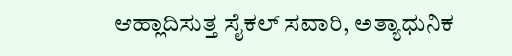ಆಹ್ಲಾದಿಸುತ್ತ ಸೈಕಲ್ ಸವಾರಿ, ಅತ್ಯಾಧುನಿಕ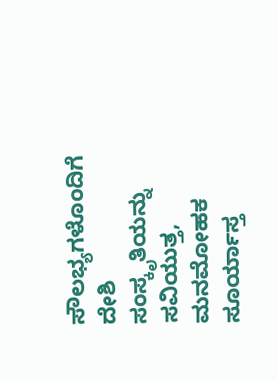ಸೌಲಭ್ಯಗಳೊಂದಿಗೆ ದೇಶಿ ಸಂಸ್ಕೃತಿಯನ್ನು ಸವಿಯುತ್ತ, ಮನಮೋಹಕ ಸೂರ್ಯಾಸ್ತ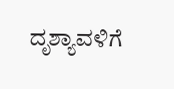ದೃಶ್ಯಾವಳಿಗೆ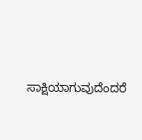ಸಾಕ್ಷಿಯಾಗುವುದೆಂದರೆ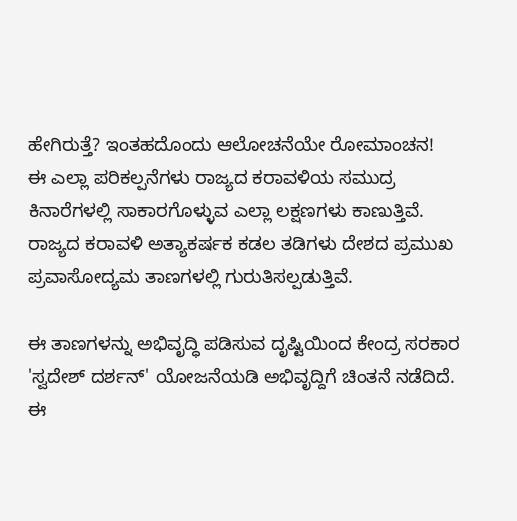ಹೇಗಿರುತ್ತೆ? ಇಂತಹದೊಂದು ಆಲೋಚನೆಯೇ ರೋಮಾಂಚನ!
ಈ ಎಲ್ಲಾ ಪರಿಕಲ್ಪನೆಗಳು ರಾಜ್ಯದ ಕರಾವಳಿಯ ಸಮುದ್ರ ಕಿನಾರೆಗಳಲ್ಲಿ ಸಾಕಾರಗೊಳ್ಳುವ ಎಲ್ಲಾ ಲಕ್ಷಣಗಳು ಕಾಣುತ್ತಿವೆ. ರಾಜ್ಯದ ಕರಾವಳಿ ಅತ್ಯಾಕರ್ಷಕ ಕಡಲ ತಡಿಗಳು ದೇಶದ ಪ್ರಮುಖ ಪ್ರವಾಸೋದ್ಯಮ ತಾಣಗಳಲ್ಲಿ ಗುರುತಿಸಲ್ಪಡುತ್ತಿವೆ.

ಈ ತಾಣಗಳನ್ನು ಅಭಿವೃದ್ಧಿ ಪಡಿಸುವ ದೃಷ್ಟಿಯಿಂದ ಕೇಂದ್ರ ಸರಕಾರ 'ಸ್ವದೇಶ್ ದರ್ಶನ್' ಯೋಜನೆಯಡಿ ಅಭಿವೃದ್ದಿಗೆ ಚಿಂತನೆ ನಡೆದಿದೆ. ಈ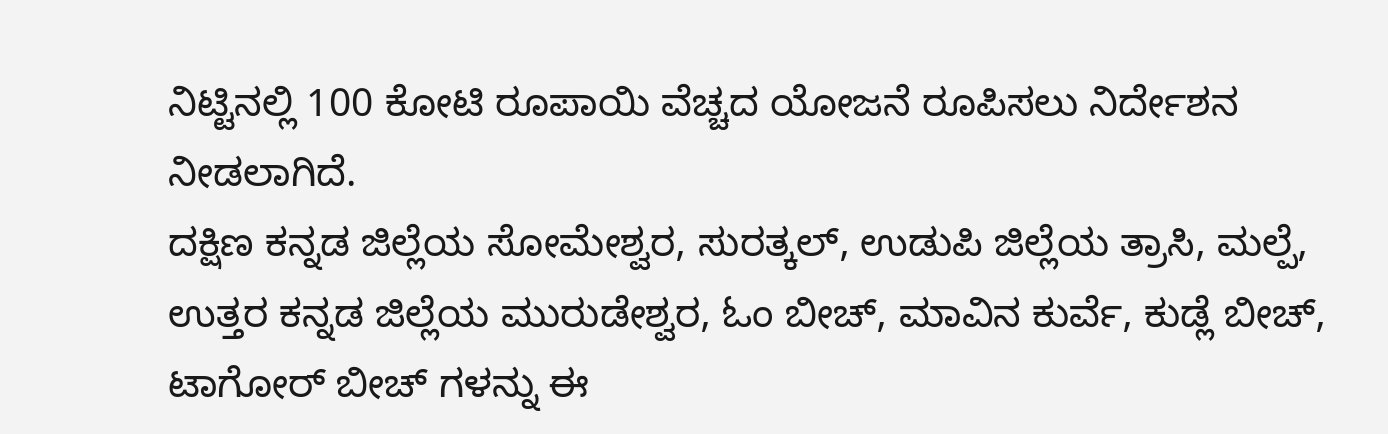ನಿಟ್ಟಿನಲ್ಲಿ 100 ಕೋಟಿ ರೂಪಾಯಿ ವೆಚ್ಚದ ಯೋಜನೆ ರೂಪಿಸಲು ನಿರ್ದೇಶನ ನೀಡಲಾಗಿದೆ.
ದಕ್ಷಿಣ ಕನ್ನಡ ಜಿಲ್ಲೆಯ ಸೋಮೇಶ್ವರ, ಸುರತ್ಕಲ್, ಉಡುಪಿ ಜಿಲ್ಲೆಯ ತ್ರಾಸಿ, ಮಲ್ಪೆ, ಉತ್ತರ ಕನ್ನಡ ಜಿಲ್ಲೆಯ ಮುರುಡೇಶ್ವರ, ಓಂ ಬೀಚ್, ಮಾವಿನ ಕುರ್ವೆ, ಕುಡ್ಲೆ ಬೀಚ್, ಟಾಗೋರ್ ಬೀಚ್ ಗಳನ್ನು ಈ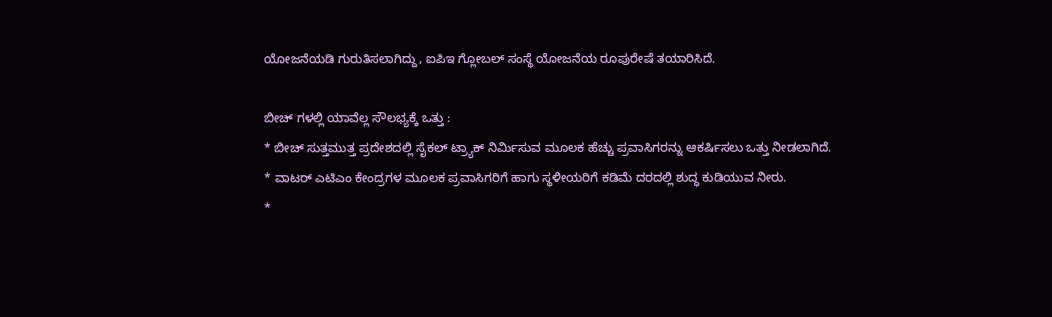ಯೋಜನೆಯಡಿ ಗುರುತಿಸಲಾಗಿದ್ದು, ಐಪಿಇ ಗ್ಲೋಬಲ್ ಸಂಸ್ಥೆ ಯೋಜನೆಯ ರೂಪುರೇಷೆ ತಯಾರಿಸಿದೆ.

ಬೀಚ್ ಗಳಲ್ಲಿ ಯಾವೆಲ್ಲ ಸೌಲಭ್ಯಕ್ಕೆ ಒತ್ತು :
* ಬೀಚ್ ಸುತ್ತಮುತ್ತ ಪ್ರದೇಶದಲ್ಲಿ ಸೈಕಲ್ ಟ್ರ್ಯಾಕ್ ನಿರ್ಮಿಸುವ ಮೂಲಕ ಹೆಚ್ಚು ಪ್ರವಾಸಿಗರನ್ನು ಆಕರ್ಷಿಸಲು ಒತ್ತು ನೀಡಲಾಗಿದೆ.
* ವಾಟರ್ ಎಟಿಎಂ ಕೇಂದ್ರಗಳ ಮೂಲಕ ಪ್ರವಾಸಿಗರಿಗೆ ಹಾಗು ಸ್ಥಳೀಯರಿಗೆ ಕಡಿಮೆ ದರದಲ್ಲಿ ಶುದ್ಧ ಕುಡಿಯುವ ನೀರು.
*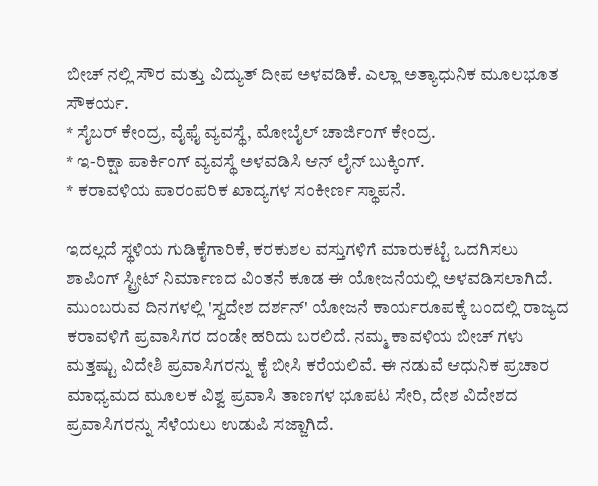ಬೀಚ್ ನಲ್ಲಿ ಸೌರ ಮತ್ತು ವಿದ್ಯುತ್ ದೀಪ ಅಳವಡಿಕೆ. ಎಲ್ಲಾ ಅತ್ಯಾಧುನಿಕ ಮೂಲಭೂತ ಸೌಕರ್ಯ.
* ಸೈಬರ್ ಕೇಂದ್ರ, ವೈಫೈ ವ್ಯವಸ್ಥೆ, ಮೋಬೈಲ್ ಚಾರ್ಜಿಂಗ್ ಕೇಂದ್ರ.
* ಇ-ರಿಕ್ಷಾ ಪಾರ್ಕಿಂಗ್ ವ್ಯವಸ್ಥೆ ಅಳವಡಿಸಿ ಆನ್ ಲೈನ್ ಬುಕ್ಕಿಂಗ್.
* ಕರಾವಳಿಯ ಪಾರಂಪರಿಕ ಖಾದ್ಯಗಳ ಸಂಕೀರ್ಣ ಸ್ಥಾಪನೆ.

ಇದಲ್ಲದೆ ಸ್ಥಳಿಯ ಗುಡಿಕೈಗಾರಿಕೆ, ಕರಕುಶಲ ವಸ್ತುಗಳಿಗೆ ಮಾರುಕಟ್ಟೆ ಒದಗಿಸಲು ಶಾಪಿಂಗ್ ಸ್ಟ್ರೀಟ್ ನಿರ್ಮಾಣದ ವಿಂತನೆ ಕೂಡ ಈ ಯೋಜನೆಯಲ್ಲಿ ಅಳವಡಿಸಲಾಗಿದೆ.
ಮುಂಬರುವ ದಿನಗಳಲ್ಲಿ 'ಸ್ವದೇಶ ದರ್ಶನ್' ಯೋಜನೆ ಕಾರ್ಯರೂಪಕ್ಕೆ ಬಂದಲ್ಲಿ ರಾಜ್ಯದ ಕರಾವಳಿಗೆ ಪ್ರವಾಸಿಗರ ದಂಡೇ ಹರಿದು ಬರಲಿದೆ. ನಮ್ಮ ಕಾವಳಿಯ ಬೀಚ್ ಗಳು ಮತ್ತಷ್ಟು ವಿದೇಶಿ ಪ್ರವಾಸಿಗರನ್ನು ಕೈ ಬೀಸಿ ಕರೆಯಲಿವೆ. ಈ ನಡುವೆ ಆಧುನಿಕ ಪ್ರಚಾರ ಮಾಧ್ಯಮದ ಮೂಲಕ ವಿಶ್ವ ಪ್ರವಾಸಿ ತಾಣಗಳ ಭೂಪಟ ಸೇರಿ, ದೇಶ ವಿದೇಶದ ಪ್ರವಾಸಿಗರನ್ನು ಸೆಳೆಯಲು ಉಡುಪಿ ಸಜ್ಜಾಗಿದೆ.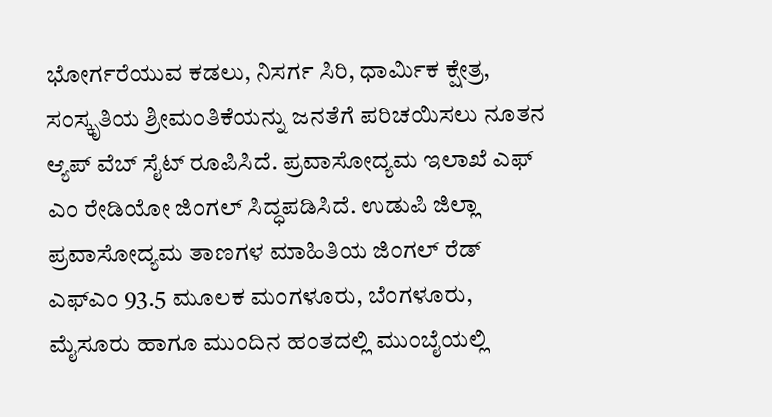ಭೋರ್ಗರೆಯುವ ಕಡಲು, ನಿಸರ್ಗ ಸಿರಿ, ಧಾರ್ಮಿಕ ಕ್ಷೇತ್ರ, ಸಂಸ್ಕೃತಿಯ ಶ್ರೀಮಂತಿಕೆಯನ್ನು ಜನತೆಗೆ ಪರಿಚಯಿಸಲು ನೂತನ ಆ್ಯಪ್ ವೆಬ್ ಸೈಟ್ ರೂಪಿಸಿದೆ. ಪ್ರವಾಸೋದ್ಯಮ ಇಲಾಖೆ ಎಫ್ ಎಂ ರೇಡಿಯೋ ಜಿಂಗಲ್ ಸಿದ್ಧಪಡಿಸಿದೆ. ಉಡುಪಿ ಜಿಲ್ಲಾ ಪ್ರವಾಸೋದ್ಯಮ ತಾಣಗಳ ಮಾಹಿತಿಯ ಜಿಂಗಲ್ ರೆಡ್ ಎಫ್ಎಂ 93.5 ಮೂಲಕ ಮಂಗಳೂರು, ಬೆಂಗಳೂರು, ಮೈಸೂರು ಹಾಗೂ ಮುಂದಿನ ಹಂತದಲ್ಲಿ ಮುಂಬೈಯಲ್ಲಿ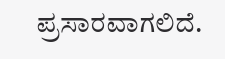ಪ್ರಸಾರವಾಗಲಿದೆ.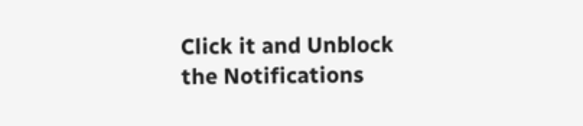Click it and Unblock the Notifications